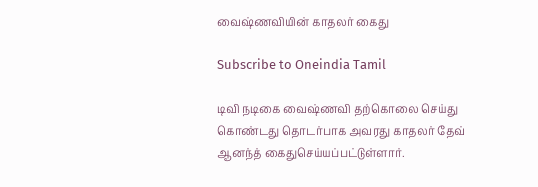வைஷ்ணவியின் காதலர் கைது

Subscribe to Oneindia Tamil

டிவி நடிகை வைஷ்ணவி தற்கொலை செய்து கொண்டது தொடர்பாக அவரது காதலர் தேவ் ஆனந்த் கைதுசெய்யப்பட்டுள்ளார்.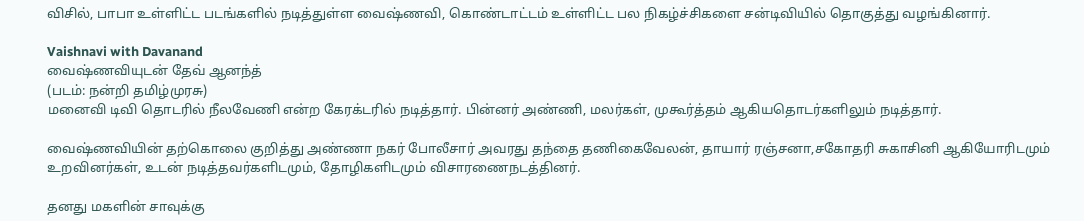விசில், பாபா உள்ளிட்ட படங்களில் நடித்துள்ள வைஷ்ணவி, கொண்டாட்டம் உள்ளிட்ட பல நிகழ்ச்சிகளை சன்டிவியில் தொகுத்து வழங்கினார்.

Vaishnavi with Davanand
வைஷ்ணவியுடன் தேவ் ஆனந்த்
(படம்: நன்றி தமிழ்முரசு)
மனைவி டிவி தொடரில் நீலவேணி என்ற கேரக்டரில் நடித்தார். பின்னர் அண்ணி, மலர்கள், முகூர்த்தம் ஆகியதொடர்களிலும் நடித்தார்.

வைஷ்ணவியின் தற்கொலை குறித்து அண்ணா நகர் போலீசார் அவரது தந்தை தணிகைவேலன், தாயார் ரஞ்சனா,சகோதரி சுகாசினி ஆகியோரிடமும் உறவினர்கள், உடன் நடித்தவர்களிடமும், தோழிகளிடமும் விசாரணைநடத்தினர்.

தனது மகளின் சாவுக்கு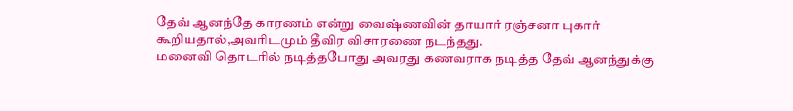தேவ் ஆனந்தே காரணம் என்று வைஷ்ணவின் தாயார் ரஞ்சனா புகார் கூறியதால்,அவரிடமும் தீவிர விசாரணை நடந்தது.
மனைவி தொடரில் நடித்தபோது அவரது கணவராக நடித்த தேவ் ஆனந்துக்கு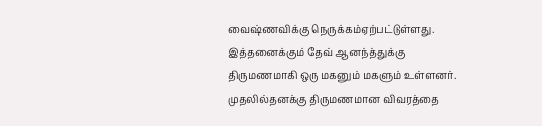வைஷ்ணவிக்கு நெருக்கம்ஏற்பட்டுள்ளது. இத்தனைக்கும் தேவ் ஆனந்த்துக்கு திருமணமாகி ஒரு மகனும் மகளும் உள்ளனர். முதலில்தனக்கு திருமணமான விவரத்தை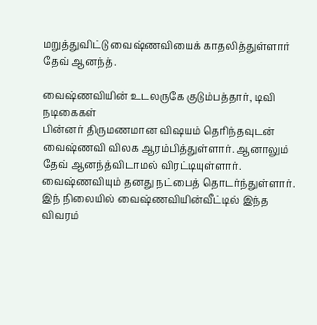மறுத்துவிட்டு வைஷ்ணவியைக் காதலித்துள்ளார் தேவ் ஆனந்த்.

வைஷ்ணவியின் உடலருகே குடும்பத்தார், டிவி நடிகைகள்
பின்னர் திருமணமான விஷயம் தெரிந்தவுடன் வைஷ்ணவி விலக ஆரம்பித்துள்ளார். ஆனாலும் தேவ் ஆனந்த்விடாமல் விரட்டியுள்ளார். வைஷ்ணவியும் தனது நட்பைத் தொடர்ந்துள்ளார். இந் நிலையில் வைஷ்ணவியின்வீட்டில் இந்த விவரம்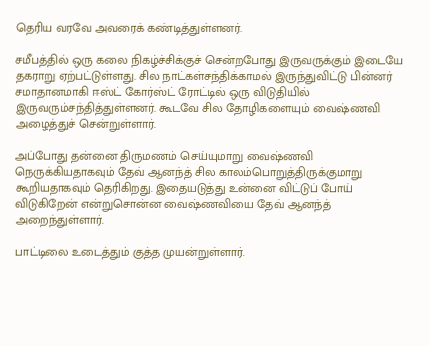தெரிய வரவே அவரைக் கண்டித்துள்ளனர்.

சமீபத்தில் ஒரு கலை நிகழ்ச்சிக்குச் சென்றபோது இருவருக்கும் இடையே தகராறு ஏற்பட்டுள்ளது. சில நாட்கள்சந்திக்காமல் இருந்துவிட்டு பின்னர் சமாதானமாகி ஈஸ்ட் கோர்ஸ்ட் ரோட்டில் ஒரு விடுதியில் இருவரும்சந்தித்துள்ளனர். கூடவே சில தோழிகளையும் வைஷ்ணவி அழைத்துச் சென்றுள்ளார்.

அப்போது தன்னை திருமணம் செய்யுமாறு வைஷ்ணவி நெருக்கியதாகவும் தேவ் ஆனந்த் சில காலம்பொறுத்திருக்குமாறு கூறியதாகவும் தெரிகிறது. இதையடுத்து உன்னை விட்டுப் போய் விடுகிறேன் என்றுசொன்ன வைஷ்ணவியை தேவ் ஆனந்த் அறைந்துள்ளார்.

பாட்டிலை உடைத்தும் குத்த முயன்றுள்ளார்.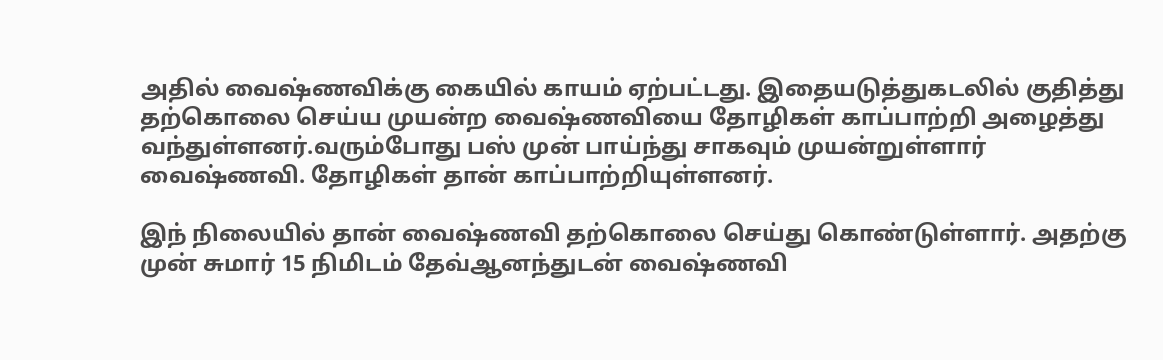அதில் வைஷ்ணவிக்கு கையில் காயம் ஏற்பட்டது. இதையடுத்துகடலில் குதித்து தற்கொலை செய்ய முயன்ற வைஷ்ணவியை தோழிகள் காப்பாற்றி அழைத்து வந்துள்ளனர்.வரும்போது பஸ் முன் பாய்ந்து சாகவும் முயன்றுள்ளார் வைஷ்ணவி. தோழிகள் தான் காப்பாற்றியுள்ளனர்.

இந் நிலையில் தான் வைஷ்ணவி தற்கொலை செய்து கொண்டுள்ளார். அதற்கு முன் சுமார் 15 நிமிடம் தேவ்ஆனந்துடன் வைஷ்ணவி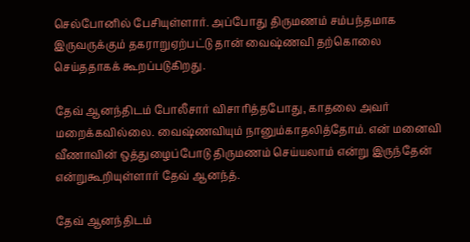செல்போனில் பேசியுள்ளார். அப்போது திருமணம் சம்பந்தமாக இருவருக்கும் தகராறுஏற்பட்டு தான் வைஷ்ணவி தற்கொலை செய்ததாகக் கூறப்படுகிறது.

தேவ் ஆனந்திடம் போலீசார் விசாரித்தபோது, காதலை அவர் மறைக்கவில்லை. வைஷ்ணவியும் நானும்காதலித்தோம். என் மனைவி வீணாவின் ஒத்துழைப்போடு திருமணம் செய்யலாம் என்று இருந்தேன் என்றுகூறியுள்ளார் தேவ் ஆனந்த்.

தேவ் ஆனந்திடம்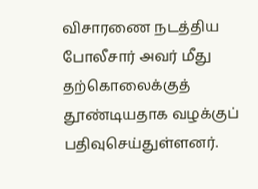விசாரணை நடத்திய போலீசார் அவர் மீது தற்கொலைக்குத் தூண்டியதாக வழக்குப் பதிவுசெய்துள்ளனர்.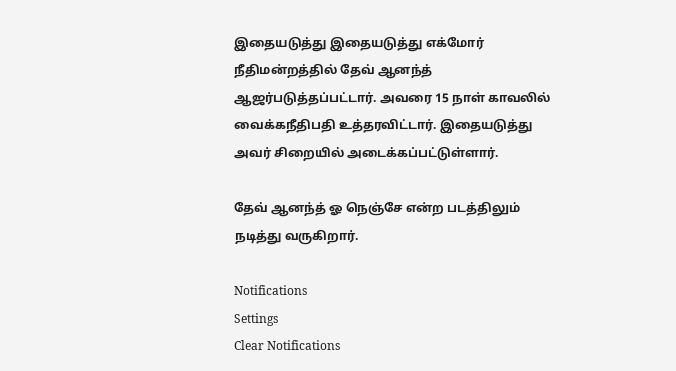இதையடுத்து இதையடுத்து எக்மோர் நீதிமன்றத்தில் தேவ் ஆனந்த் ஆஜர்படுத்தப்பட்டார். அவரை 15 நாள் காவலில் வைக்கநீதிபதி உத்தரவிட்டார். இதையடுத்து அவர் சிறையில் அடைக்கப்பட்டுள்ளார்.

தேவ் ஆனந்த் ஓ நெஞ்சே என்ற படத்திலும் நடித்து வருகிறார்.

Notifications
Settings
Clear Notifications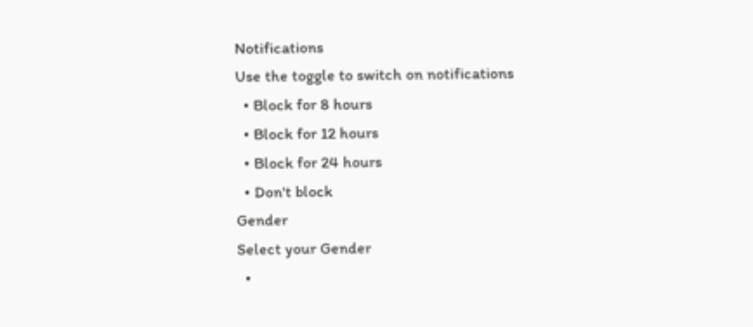Notifications
Use the toggle to switch on notifications
  • Block for 8 hours
  • Block for 12 hours
  • Block for 24 hours
  • Don't block
Gender
Select your Gender
  •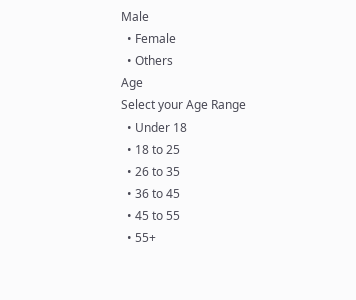Male
  • Female
  • Others
Age
Select your Age Range
  • Under 18
  • 18 to 25
  • 26 to 35
  • 36 to 45
  • 45 to 55
  • 55+